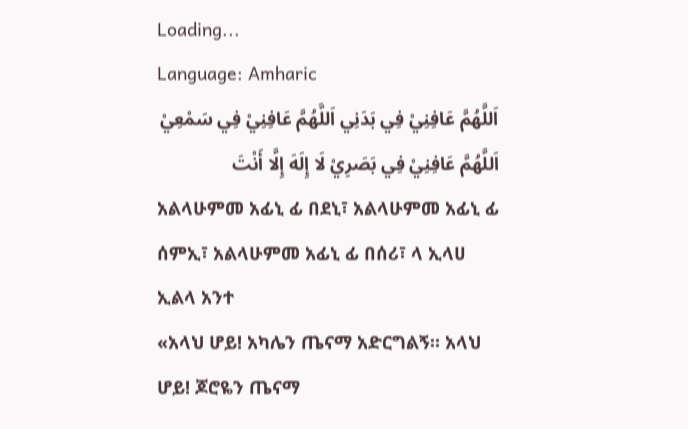Loading...
Language: Amharic
اَللَّهُمَّ عَافِنِيْ فِي بَدَنِي اَللَّهُمَّ عَافِنِيْ فِي سَمْعِيْ اَللَّهُمَّ عَافِنِيْ فِي بَصَرِيْ لَا إِلَهَ إِلَّا أَنْتَ
አልላሁምመ አፊኒ ፊ በደኒ፣ አልላሁምመ አፊኒ ፊ ሰምኢ፣ አልላሁምመ አፊኒ ፊ በሰሪ፣ ላ ኢላሀ ኢልላ አንተ
«አላህ ሆይ! አካሌን ጤናማ አድርግልኝ። አላህ ሆይ! ጆሮዬን ጤናማ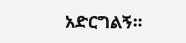አድርግልኝ።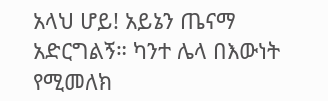አላህ ሆይ! አይኔን ጤናማ አድርግልኝ። ካንተ ሌላ በእውነት የሚመለክ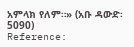አምላክ የለም።» (አቡ ዳውድ፡ 5090)
Reference: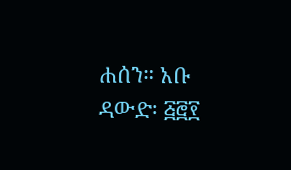ሐሰን። አቡ ዳውድ፡ ፭፸፻